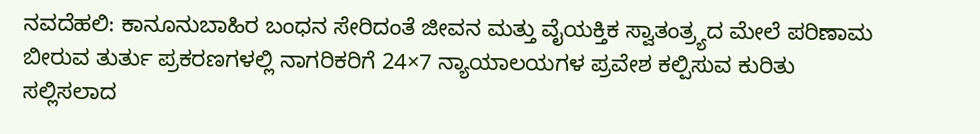ನವದೆಹಲಿ: ಕಾನೂನುಬಾಹಿರ ಬಂಧನ ಸೇರಿದಂತೆ ಜೀವನ ಮತ್ತು ವೈಯಕ್ತಿಕ ಸ್ವಾತಂತ್ರ್ಯದ ಮೇಲೆ ಪರಿಣಾಮ ಬೀರುವ ತುರ್ತು ಪ್ರಕರಣಗಳಲ್ಲಿ ನಾಗರಿಕರಿಗೆ 24×7 ನ್ಯಾಯಾಲಯಗಳ ಪ್ರವೇಶ ಕಲ್ಪಿಸುವ ಕುರಿತು ಸಲ್ಲಿಸಲಾದ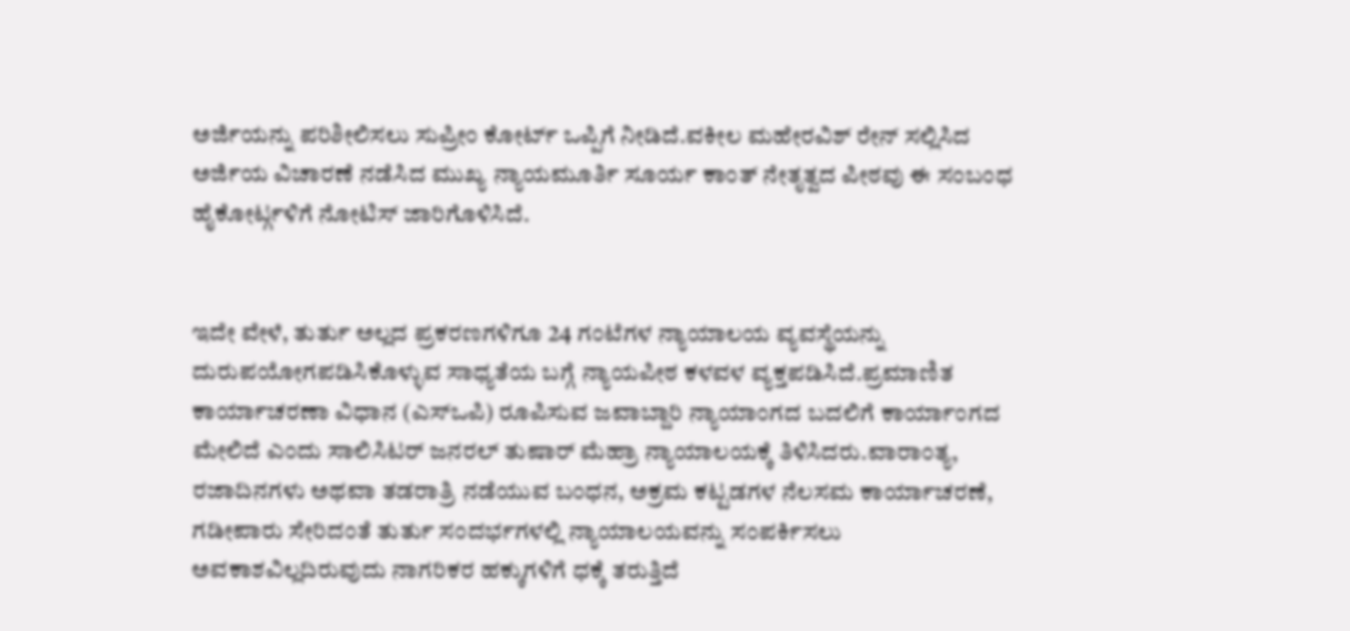ಅರ್ಜಿಯನ್ನು ಪರಿಶೀಲಿಸಲು ಸುಪ್ರೀಂ ಕೋರ್ಟ್ ಒಪ್ಪಿಗೆ ನೀಡಿದೆ.ವಕೀಲ ಮಹೇರವಿಶ್ ರೇನ್ ಸಲ್ಲಿಸಿದ ಅರ್ಜಿಯ ವಿಚಾರಣೆ ನಡೆಸಿದ ಮುಖ್ಯ ನ್ಯಾಯಮೂರ್ತಿ ಸೂರ್ಯ ಕಾಂತ್ ನೇತೃತ್ವದ ಪೀಠವು ಈ ಸಂಬಂಧ ಹೈಕೋರ್ಟ್ಗಳಿಗೆ ನೋಟಿಸ್ ಜಾರಿಗೊಳಿಸಿದೆ.


ಇದೇ ವೇಳೆ, ತುರ್ತು ಅಲ್ಲದ ಪ್ರಕರಣಗಳಿಗೂ 24 ಗಂಟೆಗಳ ನ್ಯಾಯಾಲಯ ವ್ಯವಸ್ಥೆಯನ್ನು ದುರುಪಯೋಗಪಡಿಸಿಕೊಳ್ಳುವ ಸಾಧ್ಯತೆಯ ಬಗ್ಗೆ ನ್ಯಾಯಪೀಠ ಕಳವಳ ವ್ಯಕ್ತಪಡಿಸಿದೆ.ಪ್ರಮಾಣಿತ ಕಾರ್ಯಾಚರಣಾ ವಿಧಾನ (ಎಸ್ಒಪಿ) ರೂಪಿಸುವ ಜವಾಬ್ದಾರಿ ನ್ಯಾಯಾಂಗದ ಬದಲಿಗೆ ಕಾರ್ಯಾಂಗದ ಮೇಲಿದೆ ಎಂದು ಸಾಲಿಸಿಟರ್ ಜನರಲ್ ತುಷಾರ್ ಮೆಹ್ರಾ ನ್ಯಾಯಾಲಯಕ್ಕೆ ತಿಳಿಸಿದರು.ವಾರಾಂತ್ಯ, ರಜಾದಿನಗಳು ಅಥವಾ ತಡರಾತ್ರಿ ನಡೆಯುವ ಬಂಧನ, ಅಕ್ರಮ ಕಟ್ಟಡಗಳ ನೆಲಸಮ ಕಾರ್ಯಾಚರಣೆ, ಗಡೀಪಾರು ಸೇರಿದಂತೆ ತುರ್ತು ಸಂದರ್ಭಗಳಲ್ಲಿ ನ್ಯಾಯಾಲಯವನ್ನು ಸಂಪರ್ಕಿಸಲು ಅವಕಾಶವಿಲ್ಲದಿರುವುದು ನಾಗರಿಕರ ಹಕ್ಕುಗಳಿಗೆ ಧಕ್ಕೆ ತರುತ್ತಿದೆ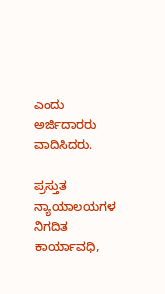ಎಂದು ಅರ್ಜಿದಾರರು ವಾದಿಸಿದರು.

ಪ್ರಸ್ತುತ ನ್ಯಾಯಾಲಯಗಳ ನಿಗದಿತ ಕಾರ್ಯಾವಧಿ,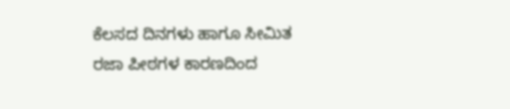ಕೆಲಸದ ದಿನಗಳು ಹಾಗೂ ಸೀಮಿತ ರಜಾ ಪೀಠಗಳ ಕಾರಣದಿಂದ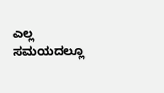ಎಲ್ಲ ಸಮಯದಲ್ಲೂ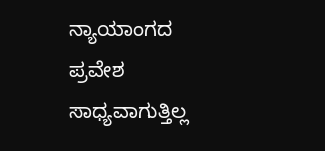ನ್ಯಾಯಾಂಗದ ಪ್ರವೇಶ ಸಾಧ್ಯವಾಗುತ್ತಿಲ್ಲ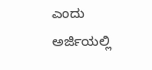ಎಂದು ಅರ್ಜಿಯಲ್ಲಿ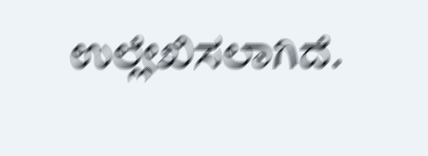ಉಲ್ಲೇಖಿಸಲಾಗಿದೆ.